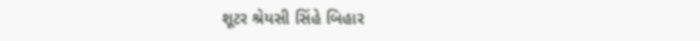શૂટર શ્રેયસી સિંહે બિહાર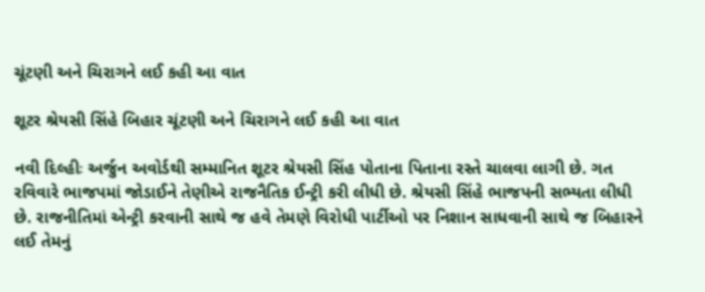ચૂંટણી અને ચિરાગને લઈ કહી આ વાત

શૂટર શ્રેયસી સિંહે બિહાર ચૂંટણી અને ચિરાગને લઈ કહી આ વાત

નવી દિલ્હીઃ અર્જુન અવોર્ડથી સમ્માનિત શૂટર શ્રેયસી સિંહ પોતાના પિતાના રસ્તે ચાલવા લાગી છે. ગત રવિવારે ભાજપમાં જોડાઈને તેણીએ રાજનૈતિક ઈન્ટ્રી કરી લીધી છે. શ્રેયસી સિંહે ભાજપની સભ્યતા લીધી છે. રાજનીતિમાં એન્ટ્રી કરવાની સાથે જ હવે તેમણે વિરોધી પાર્ટીઓ પર નિશાન સાધવાની સાથે જ બિહારને લઈ તેમનું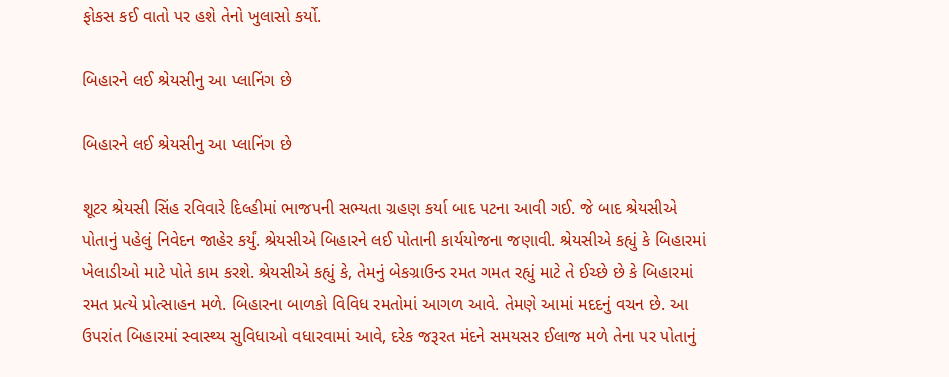ફોકસ કઈ વાતો પર હશે તેનો ખુલાસો કર્યો.

બિહારને લઈ શ્રેયસીનુ આ પ્લાનિંગ છે

બિહારને લઈ શ્રેયસીનુ આ પ્લાનિંગ છે

શૂટર શ્રેયસી સિંહ રવિવારે દિલ્હીમાં ભાજપની સભ્યતા ગ્રહણ કર્યા બાદ પટના આવી ગઈ. જે બાદ શ્રેયસીએ પોતાનું પહેલું નિવેદન જાહેર કર્યું. શ્રેયસીએ બિહારને લઈ પોતાની કાર્યયોજના જણાવી. શ્રેયસીએ કહ્યું કે બિહારમાં ખેલાડીઓ માટે પોતે કામ કરશે. શ્રેયસીએ કહ્યું કે, તેમનું બેકગ્રાઉન્ડ રમત ગમત રહ્યું માટે તે ઈચ્છે છે કે બિહારમાં રમત પ્રત્યે પ્રોત્સાહન મળે. બિહારના બાળકો વિવિધ રમતોમાં આગળ આવે. તેમણે આમાં મદદનું વચન છે. આ ઉપરાંત બિહારમાં સ્વાસ્થ્ય સુવિધાઓ વધારવામાં આવે, દરેક જરૂરત મંદને સમયસર ઈલાજ મળે તેના પર પોતાનું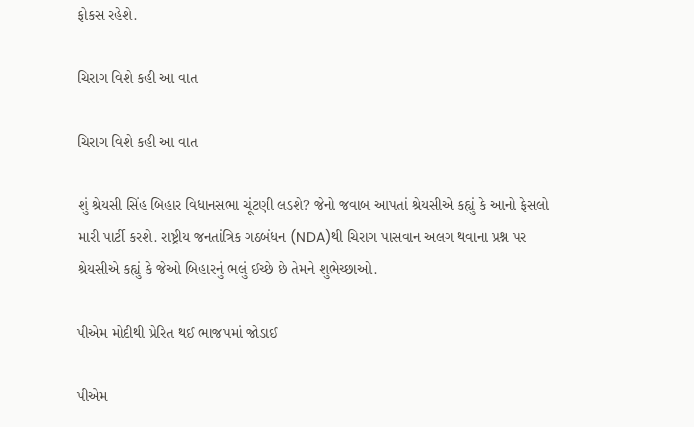ફોકસ રહેશે.

ચિરાગ વિશે કહી આ વાત

ચિરાગ વિશે કહી આ વાત

શું શ્રેયસી સિંહ બિહાર વિધાનસભા ચૂંટણી લડશે? જેનો જવાબ આપતાં શ્રેયસીએ કહ્યું કે આનો ફેસલો મારી પાર્ટી કરશે. રાષ્ટ્રીય જનતાંત્રિક ગઠબંધન (NDA)થી ચિરાગ પાસવાન અલગ થવાના પ્રશ્ન પર શ્રેયસીએ કહ્યું કે જેઓ બિહારનું ભલું ઈચ્છે છે તેમને શુભેચ્છાઓ.

પીએમ મોદીથી પ્રેરિત થઈ ભાજપમાં જોડાઈ

પીએમ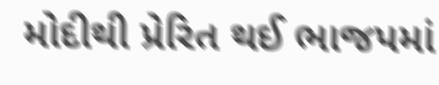મોદીથી પ્રેરિત થઈ ભાજપમાં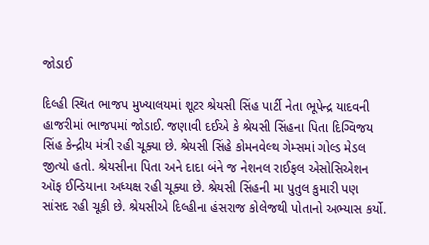જોડાઈ

દિલ્હી સ્થિત ભાજપ મુખ્યાલયમાં શૂટર શ્રેયસી સિંહ પાર્ટી નેતા ભૂપેન્દ્ર યાદવની હાજરીમાં ભાજપમાં જોડાઈ. જણાવી દઈએ કે શ્રેયસી સિંહના પિતા દિગ્વિજય સિંહ કેન્દ્રીય મંત્રી રહી ચૂક્યા છે. શ્રેયસી સિંહે કોમનવેલ્થ ગેમ્સમાં ગોલ્ડ મેડલ જીત્યો હતો. શ્રેયસીના પિતા અને દાદા બંને જ નેશનલ રાઈફલ એસોસિએશન ઑફ ઈન્ડિયાના અધ્યક્ષ રહી ચૂક્યા છે. શ્રેયસી સિંહની મા પુતુલ કુમારી પણ સાંસદ રહી ચૂકી છે. શ્રેયસીએ દિલ્હીના હંસરાજ કોલેજથી પોતાનો અભ્યાસ કર્યો.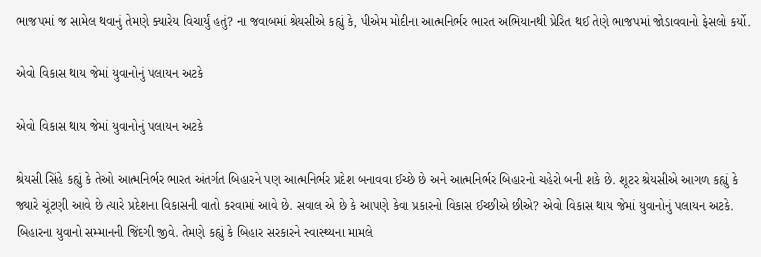ભાજપમાં જ સામેલ થવાનું તેમણે ક્યારેય વિચાર્યું હતું? ના જવાબમાં શ્રેયસીએ કહ્યું કે, પીએમ મોદીના આત્મનિર્ભર ભારત અભિયાનથી પ્રેરિત થઈ તેણે ભાજપમાં જોડાવવાનો ફેસલો કર્યો.

એવો વિકાસ થાય જેમાં યુવાનોનું પલાયન અટકે

એવો વિકાસ થાય જેમાં યુવાનોનું પલાયન અટકે

શ્રેયસી સિંહે કહ્યું કે તેઓ આત્મનિર્ભર ભારત અંતર્ગત બિહારને પણ આત્મનિર્ભર પ્રદેશ બનાવવા ઈચ્છે છે અને આત્મનિર્ભર બિહારનો ચહેરો બની શકે છે. શૂટર શ્રેયસીએ આગળ કહ્યું કે જ્યારે ચૂંટણી આવે છે ત્યારે પ્રદેશના વિકાસની વાતો કરવામાં આવે છે. સવાલ એ છે કે આપણે કેવા પ્રકારનો વિકાસ ઈચ્છીએ છીએ? એવો વિકાસ થાય જેમાં યુવાનોનું પલાયન અટકે. બિહારના યુવાનો સમ્માનની જિંદગી જીવે. તેમણે કહ્યું કે બિહાર સરકારને સ્વાસ્થ્યના મામલે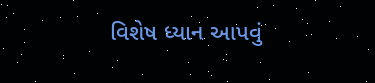વિશેષ ધ્યાન આપવું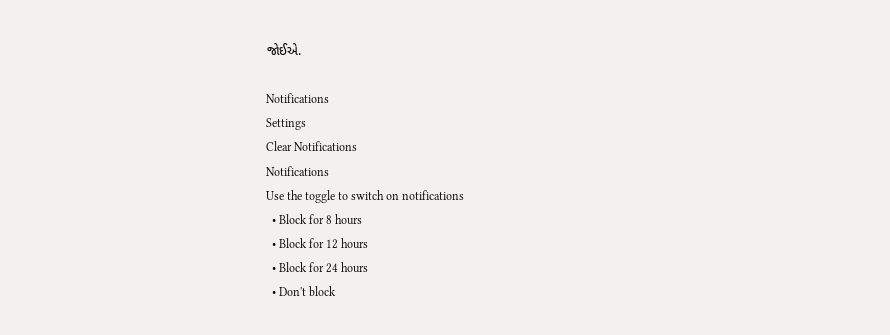જોઈએ.

Notifications
Settings
Clear Notifications
Notifications
Use the toggle to switch on notifications
  • Block for 8 hours
  • Block for 12 hours
  • Block for 24 hours
  • Don't block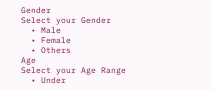Gender
Select your Gender
  • Male
  • Female
  • Others
Age
Select your Age Range
  • Under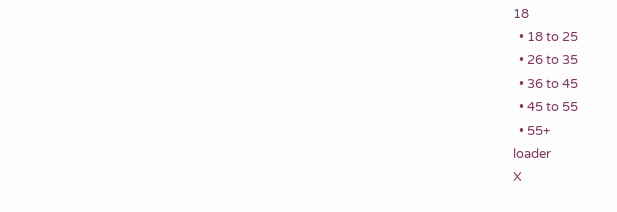18
  • 18 to 25
  • 26 to 35
  • 36 to 45
  • 45 to 55
  • 55+
loader
X